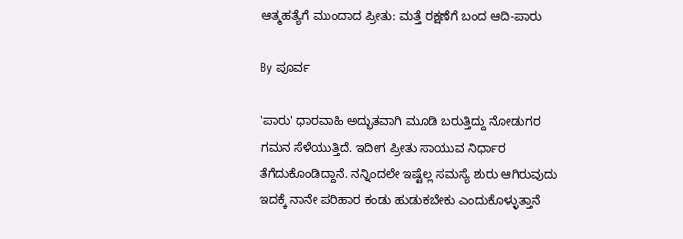ಆತ್ಮಹತ್ಯೆಗೆ ಮುಂದಾದ ಪ್ರೀತು: ಮತ್ತೆ ರಕ್ಷಣೆಗೆ ಬಂದ ಆದಿ-ಪಾರು

By ಪೂರ್ವ

'ಪಾರು' ಧಾರವಾಹಿ ಅದ್ಭುತವಾಗಿ ಮೂಡಿ ಬರುತ್ತಿದ್ದು ನೋಡುಗರ ಗಮನ ಸೆಳೆಯುತ್ತಿದೆ. ಇದೀಗ ಪ್ರೀತು ಸಾಯುವ ನಿರ್ಧಾರ ತೆಗೆದುಕೊಂಡಿದ್ದಾನೆ. ನನ್ನಿಂದಲೇ ಇಷ್ಟೆಲ್ಲ ಸಮಸ್ಯೆ ಶುರು ಆಗಿರುವುದು ಇದಕ್ಕೆ ನಾನೇ ಪರಿಹಾರ ಕಂಡು ಹುಡುಕಬೇಕು ಎಂದುಕೊಳ್ಳುತ್ತಾನೆ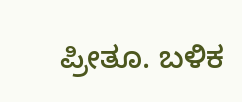ಪ್ರೀತೂ. ಬಳಿಕ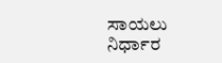ಸಾಯಲು ನಿರ್ಧಾರ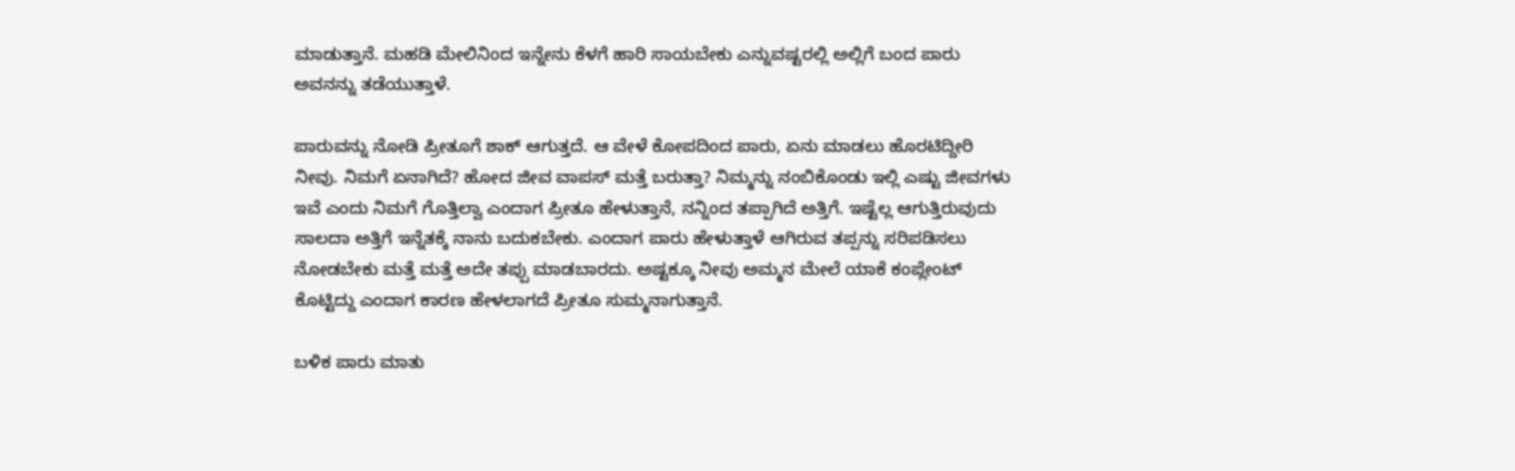ಮಾಡುತ್ತಾನೆ. ಮಹಡಿ ಮೇಲಿನಿಂದ ಇನ್ನೇನು ಕೆಳಗೆ ಹಾರಿ ಸಾಯಬೇಕು ಎನ್ನುವಷ್ಟರಲ್ಲಿ ಅಲ್ಲಿಗೆ ಬಂದ ಪಾರು ಅವನನ್ನು ತಡೆಯುತ್ತಾಳೆ.

ಪಾರುವನ್ನು ನೋಡಿ ಪ್ರೀತೂಗೆ ಶಾಕ್ ಆಗುತ್ತದೆ. ಆ ವೇಳೆ ಕೋಪದಿಂದ ಪಾರು, ಏನು ಮಾಡಲು ಹೊರಟಿದ್ದೀರಿ ನೀವು. ನಿಮಗೆ ಏನಾಗಿದೆ? ಹೋದ ಜೀವ ವಾಪಸ್ ಮತ್ತೆ ಬರುತ್ತಾ? ನಿಮ್ಮನ್ನು ನಂಬಿಕೊಂಡು ಇಲ್ಲಿ ಎಷ್ಟು ಜೀವಗಳು ಇವೆ ಎಂದು ನಿಮಗೆ ಗೊತ್ತಿಲ್ವಾ ಎಂದಾಗ ಪ್ರೀತೂ ಹೇಳುತ್ತಾನೆ, ನನ್ನಿಂದ ತಪ್ಪಾಗಿದೆ ಅತ್ತಿಗೆ. ಇಷ್ಟೆಲ್ಲ ಆಗುತ್ತಿರುವುದು ಸಾಲದಾ ಅತ್ತಿಗೆ ಇನ್ನೆತಕ್ಕೆ ನಾನು ಬದುಕಬೇಕು. ಎಂದಾಗ ಪಾರು ಹೇಳುತ್ತಾಳೆ ಆಗಿರುವ ತಪ್ಪನ್ನು ಸರಿಪಡಿಸಲು ನೋಡಬೇಕು ಮತ್ತೆ ಮತ್ತೆ ಅದೇ ತಪ್ಪು ಮಾಡಬಾರದು. ಅಷ್ಟಕ್ಕೂ ನೀವು ಅಮ್ಮನ ಮೇಲೆ ಯಾಕೆ ಕಂಪ್ಲೇಂಟ್ ಕೊಟ್ಟಿದ್ದು ಎಂದಾಗ ಕಾರಣ ಹೇಳಲಾಗದೆ ಪ್ರೀತೂ ಸುಮ್ಮನಾಗುತ್ತಾನೆ.

ಬಳಿಕ ಪಾರು ಮಾತು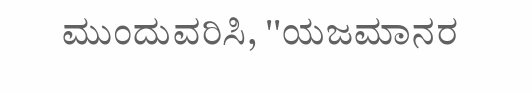ಮುಂದುವರಿಸಿ, ''ಯಜಮಾನರ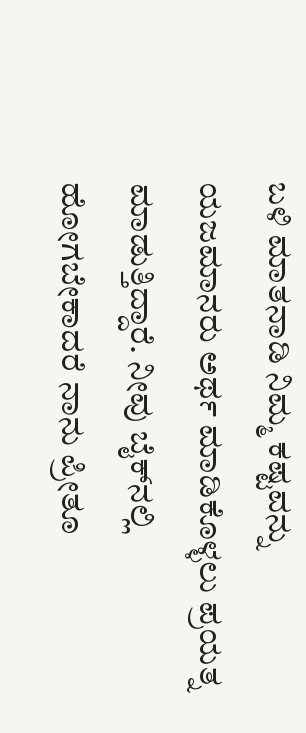ಬಳಿ ಮಾತನಾಡಿ ನಿಮ್ಮ ಕಷ್ಟವನ್ನು ಯಜಮಾನರು ಅರ್ಥ ಮಾಡಿಕೊಳ್ಳಲು ಪ್ರಯತ್ನ ಮಾಡುತ್ತಿದ್ದಾರೆ. ನೀವು ಬೈಕ್‌ನಲ್ಲಿ ಹೋಗಬೇಕಾದರೆ ನಾನು ಪ್ರೀತೂ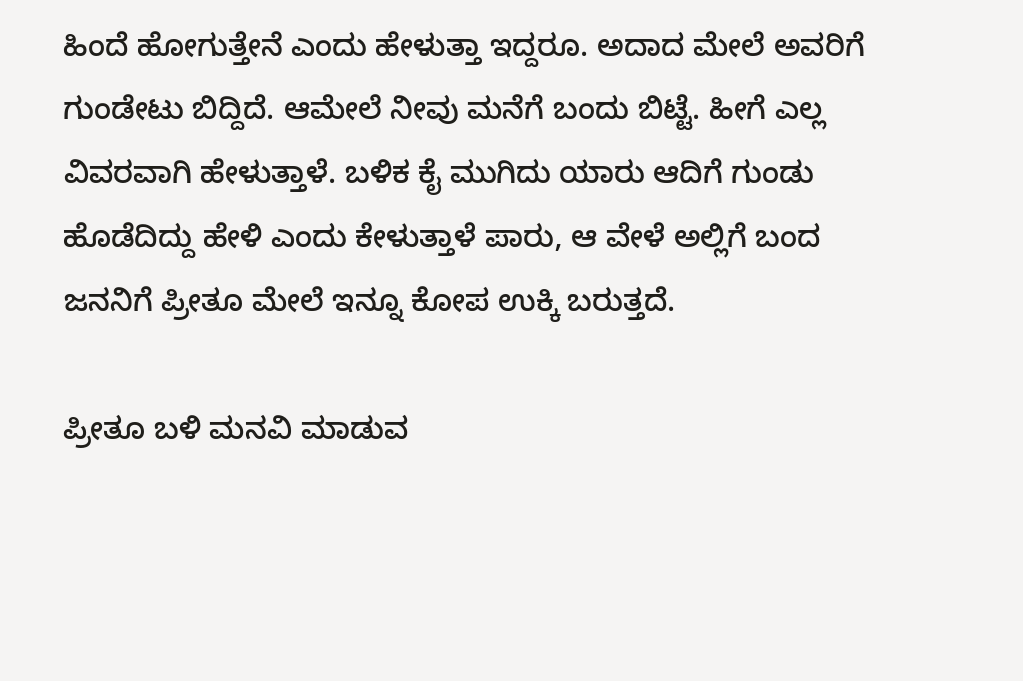ಹಿಂದೆ ಹೋಗುತ್ತೇನೆ ಎಂದು ಹೇಳುತ್ತಾ ಇದ್ದರೂ. ಅದಾದ ಮೇಲೆ ಅವರಿಗೆ ಗುಂಡೇಟು ಬಿದ್ದಿದೆ. ಆಮೇಲೆ ನೀವು ಮನೆಗೆ ಬಂದು ಬಿಟ್ಟೆ. ಹೀಗೆ ಎಲ್ಲ ವಿವರವಾಗಿ ಹೇಳುತ್ತಾಳೆ. ಬಳಿಕ ಕೈ ಮುಗಿದು ಯಾರು ಆದಿಗೆ ಗುಂಡು ಹೊಡೆದಿದ್ದು ಹೇಳಿ ಎಂದು ಕೇಳುತ್ತಾಳೆ ಪಾರು, ಆ ವೇಳೆ ಅಲ್ಲಿಗೆ ಬಂದ ಜನನಿಗೆ ಪ್ರೀತೂ ಮೇಲೆ ಇನ್ನೂ ಕೋಪ ಉಕ್ಕಿ ಬರುತ್ತದೆ.

ಪ್ರೀತೂ ಬಳಿ ಮನವಿ ಮಾಡುವ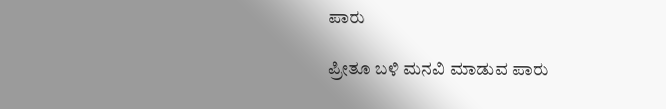ಪಾರು

ಪ್ರೀತೂ ಬಳಿ ಮನವಿ ಮಾಡುವ ಪಾರು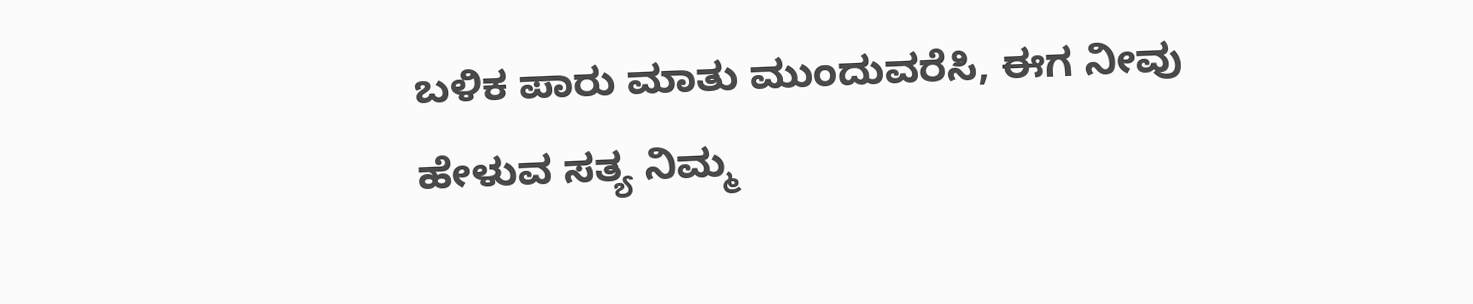ಬಳಿಕ ಪಾರು ಮಾತು ಮುಂದುವರೆಸಿ, ಈಗ ನೀವು ಹೇಳುವ ಸತ್ಯ ನಿಮ್ಮ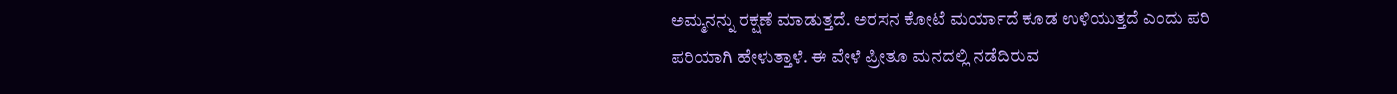ಅಮ್ಮನನ್ನು ರಕ್ಷಣೆ ಮಾಡುತ್ತದೆ. ಅರಸನ ಕೋಟೆ ಮರ್ಯಾದೆ ಕೂಡ ಉಳಿಯುತ್ತದೆ ಎಂದು ಪರಿ ಪರಿಯಾಗಿ ಹೇಳುತ್ತಾಳೆ. ಈ ವೇಳೆ ಪ್ರೀತೂ ಮನದಲ್ಲಿ ನಡೆದಿರುವ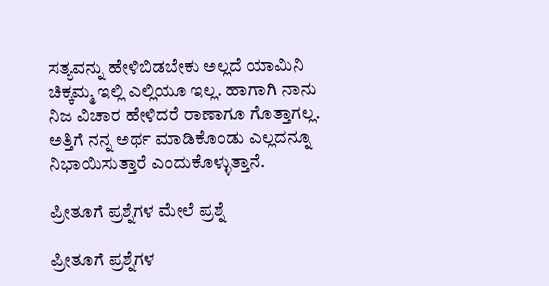ಸತ್ಯವನ್ನು ಹೇಳಿಬಿಡಬೇಕು ಅಲ್ಲದೆ ಯಾಮಿನಿ ಚಿಕ್ಕಮ್ಮ ಇಲ್ಲಿ ಎಲ್ಲಿಯೂ ಇಲ್ಲ. ಹಾಗಾಗಿ ನಾನು ನಿಜ ವಿಚಾರ ಹೇಳಿದರೆ ರಾಣಾಗೂ ಗೊತ್ತಾಗಲ್ಲ. ಅತ್ತಿಗೆ ನನ್ನ ಅರ್ಥ ಮಾಡಿಕೊಂಡು ಎಲ್ಲದನ್ನೂ ನಿಭಾಯಿಸುತ್ತಾರೆ ಎಂದುಕೊಳ್ಳುತ್ತಾನೆ.

ಪ್ರೀತೂಗೆ ಪ್ರಶ್ನೆಗಳ ಮೇಲೆ ಪ್ರಶ್ನೆ

ಪ್ರೀತೂಗೆ ಪ್ರಶ್ನೆಗಳ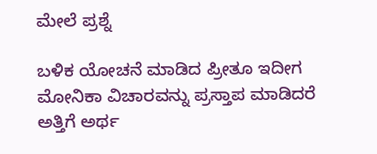ಮೇಲೆ ಪ್ರಶ್ನೆ

ಬಳಿಕ ಯೋಚನೆ ಮಾಡಿದ ಪ್ರೀತೂ ಇದೀಗ ಮೋನಿಕಾ ವಿಚಾರವನ್ನು ಪ್ರಸ್ತಾಪ ಮಾಡಿದರೆ ಅತ್ತಿಗೆ ಅರ್ಥ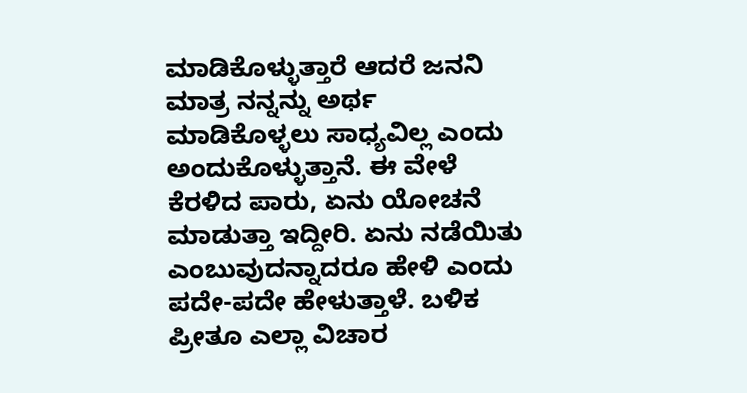ಮಾಡಿಕೊಳ್ಳುತ್ತಾರೆ ಆದರೆ ಜನನಿ ಮಾತ್ರ ನನ್ನನ್ನು ಅರ್ಥ ಮಾಡಿಕೊಳ್ಳಲು ಸಾಧ್ಯವಿಲ್ಲ ಎಂದು ಅಂದುಕೊಳ್ಳುತ್ತಾನೆ. ಈ ವೇಳೆ ಕೆರಳಿದ ಪಾರು, ಏನು ಯೋಚನೆ ಮಾಡುತ್ತಾ ಇದ್ದೀರಿ. ಏನು ನಡೆಯಿತು ಎಂಬುವುದನ್ನಾದರೂ ಹೇಳಿ ಎಂದು ಪದೇ-ಪದೇ ಹೇಳುತ್ತಾಳೆ. ಬಳಿಕ ಪ್ರೀತೂ ಎಲ್ಲಾ ವಿಚಾರ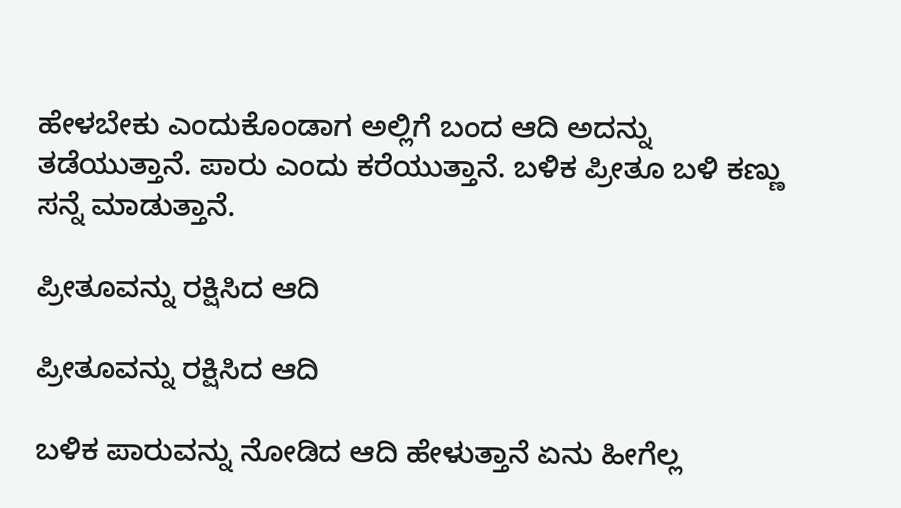ಹೇಳಬೇಕು ಎಂದುಕೊಂಡಾಗ ಅಲ್ಲಿಗೆ ಬಂದ ಆದಿ ಅದನ್ನು ತಡೆಯುತ್ತಾನೆ. ಪಾರು ಎಂದು ಕರೆಯುತ್ತಾನೆ. ಬಳಿಕ ಪ್ರೀತೂ ಬಳಿ ಕಣ್ಣು ಸನ್ನೆ ಮಾಡುತ್ತಾನೆ.

ಪ್ರೀತೂವನ್ನು ರಕ್ಷಿಸಿದ ಆದಿ

ಪ್ರೀತೂವನ್ನು ರಕ್ಷಿಸಿದ ಆದಿ

ಬಳಿಕ ಪಾರುವನ್ನು ನೋಡಿದ ಆದಿ ಹೇಳುತ್ತಾನೆ ಏನು ಹೀಗೆಲ್ಲ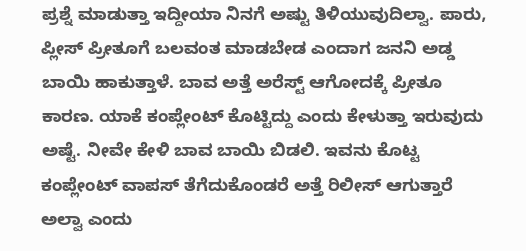ಪ್ರಶ್ನೆ ಮಾಡುತ್ತಾ ಇದ್ದೀಯಾ ನಿನಗೆ ಅಷ್ಟು ತಿಳಿಯುವುದಿಲ್ವಾ. ಪಾರು, ಪ್ಲೀಸ್ ಪ್ರೀತೂಗೆ ಬಲವಂತ ಮಾಡಬೇಡ ಎಂದಾಗ ಜನನಿ ಅಡ್ಡ ಬಾಯಿ ಹಾಕುತ್ತಾಳೆ. ಬಾವ ಅತ್ತೆ ಅರೆಸ್ಟ್ ಆಗೋದಕ್ಕೆ ಪ್ರೀತೂ ಕಾರಣ. ಯಾಕೆ ಕಂಪ್ಲೇಂಟ್ ಕೊಟ್ಟಿದ್ದು ಎಂದು ಕೇಳುತ್ತಾ ಇರುವುದು ಅಷ್ಟೆ. ನೀವೇ ಕೇಳಿ ಬಾವ ಬಾಯಿ ಬಿಡಲಿ. ಇವನು ಕೊಟ್ಟ ಕಂಪ್ಲೇಂಟ್ ವಾಪಸ್ ತೆಗೆದುಕೊಂಡರೆ ಅತ್ತೆ ರಿಲೀಸ್ ಆಗುತ್ತಾರೆ ಅಲ್ವಾ ಎಂದು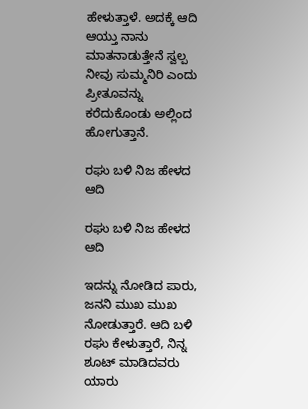ಹೇಳುತ್ತಾಳೆ. ಅದಕ್ಕೆ ಆದಿ ಆಯ್ತು ನಾನು ಮಾತನಾಡುತ್ತೇನೆ ಸ್ವಲ್ಪ ನೀವು ಸುಮ್ಮನಿರಿ ಎಂದು ಪ್ರೀತೂವನ್ನು ಕರೆದುಕೊಂಡು ಅಲ್ಲಿಂದ ಹೋಗುತ್ತಾನೆ.

ರಘು ಬಳಿ ನಿಜ ಹೇಳದ ಆದಿ

ರಘು ಬಳಿ ನಿಜ ಹೇಳದ ಆದಿ

ಇದನ್ನು ನೋಡಿದ ಪಾರು, ಜನನಿ ಮುಖ ಮುಖ ನೋಡುತ್ತಾರೆ. ಆದಿ ಬಳಿ ರಘು ಕೇಳುತ್ತಾರೆ, ನಿನ್ನ ಶೂಟ್ ಮಾಡಿದವರು ಯಾರು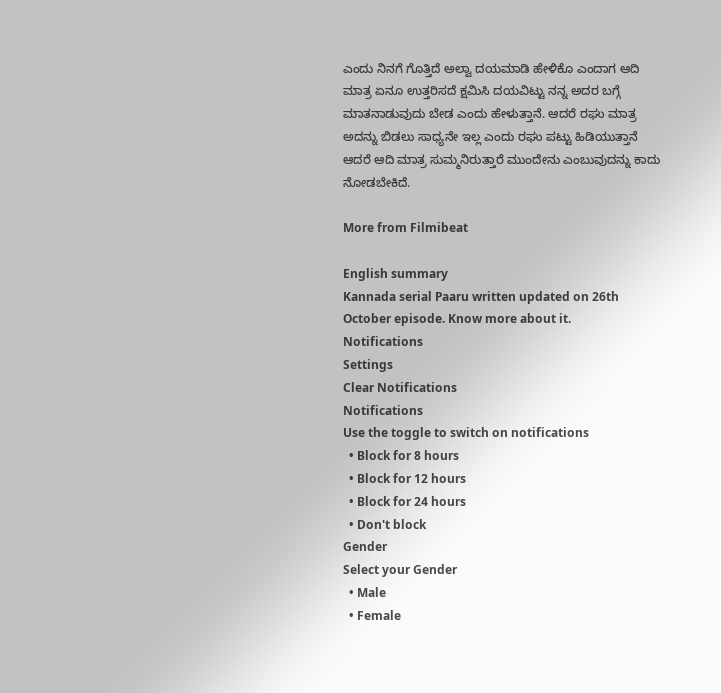ಎಂದು ನಿನಗೆ ಗೊತ್ತಿದೆ ಅಲ್ವಾ ದಯಮಾಡಿ ಹೇಳಿಕೊ ಎಂದಾಗ ಆದಿ ಮಾತ್ರ ಏನೂ ಉತ್ತರಿಸದೆ ಕ್ಷಮಿಸಿ ದಯವಿಟ್ಟು ನನ್ನ ಅದರ ಬಗ್ಗೆ ಮಾತನಾಡುವುದು ಬೇಡ ಎಂದು ಹೇಳುತ್ತಾನೆ. ಆದರೆ ರಘು ಮಾತ್ರ ಅದನ್ನು ಬಿಡಲು ಸಾಧ್ಯನೇ ಇಲ್ಲ ಎಂದು ರಘು ಪಟ್ಟು ಹಿಡಿಯುತ್ತಾನೆ ಆದರೆ ಆದಿ ಮಾತ್ರ ಸುಮ್ಮನಿರುತ್ತಾರೆ ಮುಂದೇನು ಎಂಬುವುದನ್ನು ಕಾದು ನೋಡಬೇಕಿದೆ.

More from Filmibeat

English summary
Kannada serial Paaru written updated on 26th October episode. Know more about it.
Notifications
Settings
Clear Notifications
Notifications
Use the toggle to switch on notifications
  • Block for 8 hours
  • Block for 12 hours
  • Block for 24 hours
  • Don't block
Gender
Select your Gender
  • Male
  • Female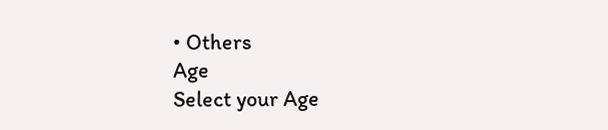• Others
Age
Select your Age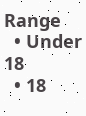Range
  • Under 18
  • 18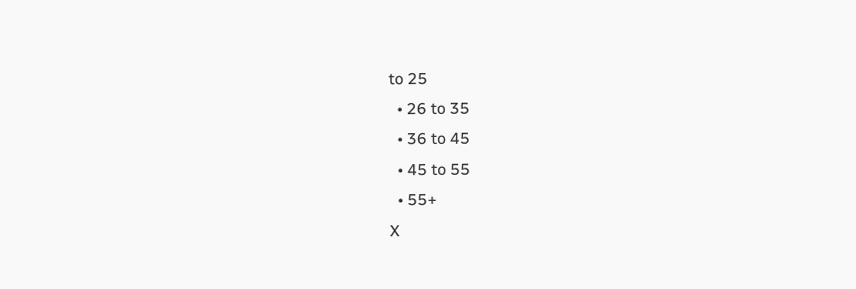to 25
  • 26 to 35
  • 36 to 45
  • 45 to 55
  • 55+
X